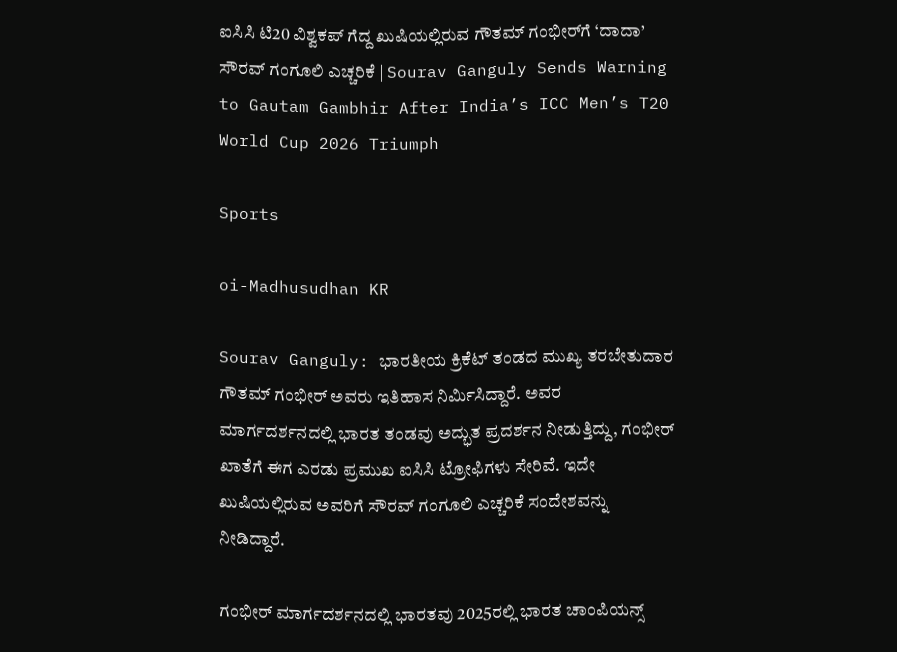ಐಸಿಸಿ ಟಿ20 ವಿಶ್ವಕಪ್‌ ಗೆದ್ದ ಖುಷಿಯಲ್ಲಿರುವ ಗೌತಮ್‌ ಗಂಭೀರ್‌ಗೆ ‘ದಾದಾ’ ಸೌರವ್ ಗಂಗೂಲಿ ಎಚ್ಚರಿಕೆ | Sourav Ganguly Sends Warning to Gautam Gambhir After India’s ICC Men’s T20 World Cup 2026 Triumph

Sports

oi-Madhusudhan KR

Sourav Ganguly: ಭಾರತೀಯ ಕ್ರಿಕೆಟ್ ತಂಡದ ಮುಖ್ಯ ತರಬೇತುದಾರ ಗೌತಮ್ ಗಂಭೀರ್ ಅವರು ಇತಿಹಾಸ ನಿರ್ಮಿಸಿದ್ದಾರೆ. ಅವರ ಮಾರ್ಗದರ್ಶನದಲ್ಲಿ ಭಾರತ ತಂಡವು ಅದ್ಭುತ ಪ್ರದರ್ಶನ ನೀಡುತ್ತಿದ್ದು, ಗಂಭೀರ್ ಖಾತೆಗೆ ಈಗ ಎರಡು ಪ್ರಮುಖ ಐಸಿಸಿ ಟ್ರೋಫಿಗಳು ಸೇರಿವೆ. ಇದೇ ಖುಷಿಯಲ್ಲಿರುವ ಅವರಿಗೆ ಸೌರವ್ ಗಂಗೂಲಿ ಎಚ್ಚರಿಕೆ ಸಂದೇಶವನ್ನು ನೀಡಿದ್ದಾರೆ.

ಗಂಭೀರ್ ಮಾರ್ಗದರ್ಶನದಲ್ಲಿ ಭಾರತವು 2025ರಲ್ಲಿ ಭಾರತ ಚಾಂಪಿಯನ್ಸ್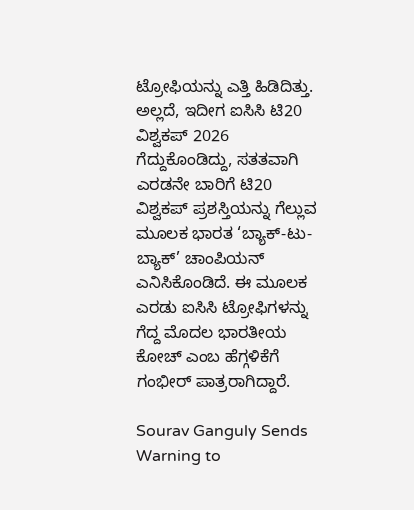ಟ್ರೋಫಿಯನ್ನು ಎತ್ತಿ ಹಿಡಿದಿತ್ತು. ಅಲ್ಲದೆ, ಇದೀಗ ಐಸಿಸಿ ಟಿ20 ವಿಶ್ವಕಪ್‌ 2026 ಗೆದ್ದುಕೊಂಡಿದ್ದು, ಸತತವಾಗಿ ಎರಡನೇ ಬಾರಿಗೆ ಟಿ20 ವಿಶ್ವಕಪ್ ಪ್ರಶಸ್ತಿಯನ್ನು ಗೆಲ್ಲುವ ಮೂಲಕ ಭಾರತ ‘ಬ್ಯಾಕ್-ಟು-ಬ್ಯಾಕ್’ ಚಾಂಪಿಯನ್ ಎನಿಸಿಕೊಂಡಿದೆ. ಈ ಮೂಲಕ ಎರಡು ಐಸಿಸಿ ಟ್ರೋಫಿಗಳನ್ನು ಗೆದ್ದ ಮೊದಲ ಭಾರತೀಯ ಕೋಚ್ ಎಂಬ ಹೆಗ್ಗಳಿಕೆಗೆ ಗಂಭೀರ್ ಪಾತ್ರರಾಗಿದ್ದಾರೆ.

Sourav Ganguly Sends Warning to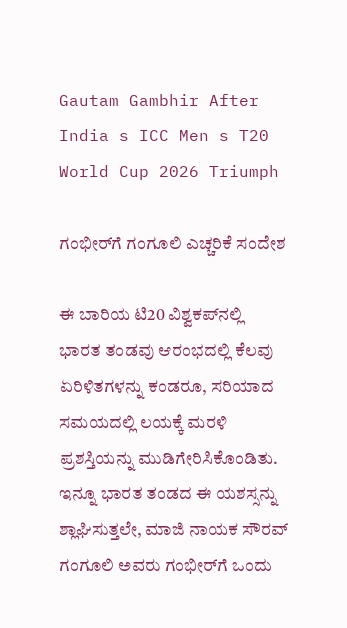Gautam Gambhir After India s ICC Men s T20 World Cup 2026 Triumph

ಗಂಭೀರ್‌ಗೆ ಗಂಗೂಲಿ ಎಚ್ಚರಿಕೆ ಸಂದೇಶ

ಈ ಬಾರಿಯ ಟಿ20 ವಿಶ್ವಕಪ್‌ನಲ್ಲಿ ಭಾರತ ತಂಡವು ಆರಂಭದಲ್ಲಿ ಕೆಲವು ಏರಿಳಿತಗಳನ್ನು ಕಂಡರೂ, ಸರಿಯಾದ ಸಮಯದಲ್ಲಿ ಲಯಕ್ಕೆ ಮರಳಿ ಪ್ರಶಸ್ತಿಯನ್ನು ಮುಡಿಗೇರಿಸಿಕೊಂಡಿತು. ಇನ್ನೂ ಭಾರತ ತಂಡದ ಈ ಯಶಸ್ಸನ್ನು ಶ್ಲಾಘಿಸುತ್ತಲೇ, ಮಾಜಿ ನಾಯಕ ಸೌರವ್ ಗಂಗೂಲಿ ಅವರು ಗಂಭೀರ್‌ಗೆ ಒಂದು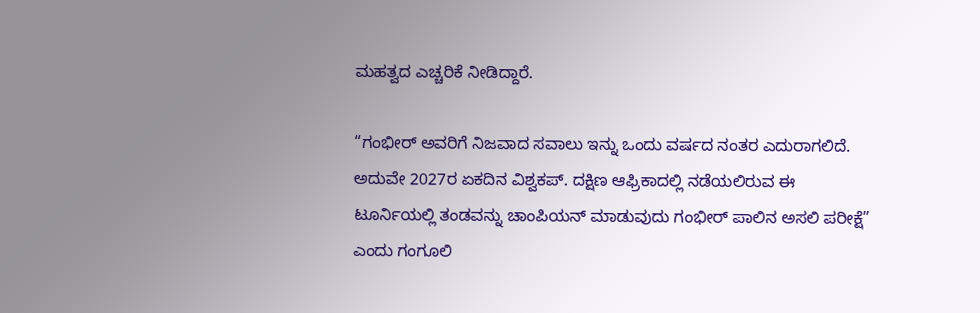ಮಹತ್ವದ ಎಚ್ಚರಿಕೆ ನೀಡಿದ್ದಾರೆ.

“ಗಂಭೀರ್ ಅವರಿಗೆ ನಿಜವಾದ ಸವಾಲು ಇನ್ನು ಒಂದು ವರ್ಷದ ನಂತರ ಎದುರಾಗಲಿದೆ. ಅದುವೇ 2027ರ ಏಕದಿನ ವಿಶ್ವಕಪ್. ದಕ್ಷಿಣ ಆಫ್ರಿಕಾದಲ್ಲಿ ನಡೆಯಲಿರುವ ಈ ಟೂರ್ನಿಯಲ್ಲಿ ತಂಡವನ್ನು ಚಾಂಪಿಯನ್ ಮಾಡುವುದು ಗಂಭೀರ್ ಪಾಲಿನ ಅಸಲಿ ಪರೀಕ್ಷೆ” ಎಂದು ಗಂಗೂಲಿ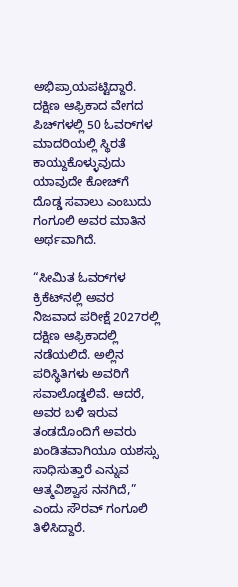ಅಭಿಪ್ರಾಯಪಟ್ಟಿದ್ದಾರೆ. ದಕ್ಷಿಣ ಆಫ್ರಿಕಾದ ವೇಗದ ಪಿಚ್‌ಗಳಲ್ಲಿ 50 ಓವರ್‌ಗಳ ಮಾದರಿಯಲ್ಲಿ ಸ್ಥಿರತೆ ಕಾಯ್ದುಕೊಳ್ಳುವುದು ಯಾವುದೇ ಕೋಚ್‌ಗೆ ದೊಡ್ಡ ಸವಾಲು ಎಂಬುದು ಗಂಗೂಲಿ ಅವರ ಮಾತಿನ ಅರ್ಥವಾಗಿದೆ.

“ಸೀಮಿತ ಓವರ್‌ಗಳ ಕ್ರಿಕೆಟ್‌ನಲ್ಲಿ ಅವರ ನಿಜವಾದ ಪರೀಕ್ಷೆ 2027ರಲ್ಲಿ ದಕ್ಷಿಣ ಆಫ್ರಿಕಾದಲ್ಲಿ ನಡೆಯಲಿದೆ. ಅಲ್ಲಿನ ಪರಿಸ್ಥಿತಿಗಳು ಅವರಿಗೆ ಸವಾಲೊಡ್ಡಲಿವೆ. ಆದರೆ, ಅವರ ಬಳಿ ಇರುವ ತಂಡದೊಂದಿಗೆ ಅವರು ಖಂಡಿತವಾಗಿಯೂ ಯಶಸ್ಸು ಸಾಧಿಸುತ್ತಾರೆ ಎನ್ನುವ ಆತ್ಮವಿಶ್ವಾಸ ನನಗಿದೆ,” ಎಂದು ಸೌರವ್ ಗಂಗೂಲಿ ತಿಳಿಸಿದ್ದಾರೆ.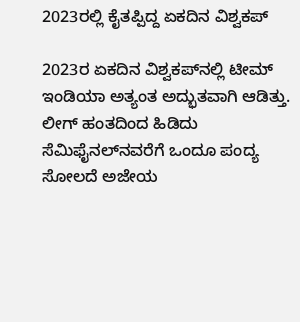2023ರಲ್ಲಿ ಕೈತಪ್ಪಿದ್ದ ಏಕದಿನ ವಿಶ್ವಕಪ್‌

2023ರ ಏಕದಿನ ವಿಶ್ವಕಪ್‌ನಲ್ಲಿ ಟೀಮ್ ಇಂಡಿಯಾ ಅತ್ಯಂತ ಅದ್ಭುತವಾಗಿ ಆಡಿತ್ತು. ಲೀಗ್ ಹಂತದಿಂದ ಹಿಡಿದು ಸೆಮಿಫೈನಲ್‌ನವರೆಗೆ ಒಂದೂ ಪಂದ್ಯ ಸೋಲದೆ ಅಜೇಯ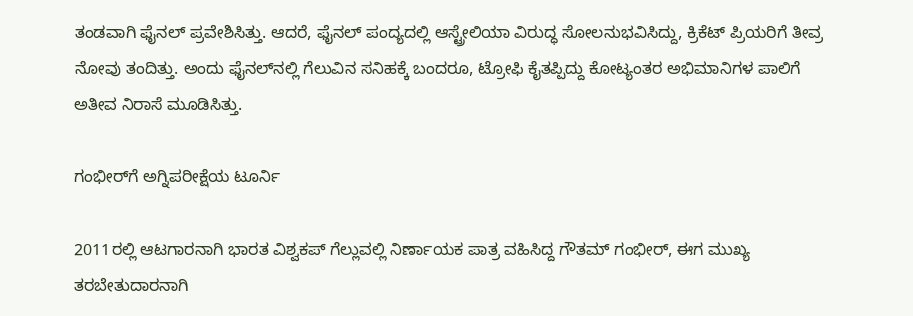ತಂಡವಾಗಿ ಫೈನಲ್ ಪ್ರವೇಶಿಸಿತ್ತು. ಆದರೆ, ಫೈನಲ್ ಪಂದ್ಯದಲ್ಲಿ ಆಸ್ಟ್ರೇಲಿಯಾ ವಿರುದ್ಧ ಸೋಲನುಭವಿಸಿದ್ದು, ಕ್ರಿಕೆಟ್ ಪ್ರಿಯರಿಗೆ ತೀವ್ರ ನೋವು ತಂದಿತ್ತು. ಅಂದು ಫೈನಲ್‌ನಲ್ಲಿ ಗೆಲುವಿನ ಸನಿಹಕ್ಕೆ ಬಂದರೂ, ಟ್ರೋಫಿ ಕೈತಪ್ಪಿದ್ದು ಕೋಟ್ಯಂತರ ಅಭಿಮಾನಿಗಳ ಪಾಲಿಗೆ ಅತೀವ ನಿರಾಸೆ ಮೂಡಿಸಿತ್ತು.

ಗಂಭೀರ್‌ಗೆ ಅಗ್ನಿಪರೀಕ್ಷೆಯ ಟೂರ್ನಿ

2011ರಲ್ಲಿ ಆಟಗಾರನಾಗಿ ಭಾರತ ವಿಶ್ವಕಪ್ ಗೆಲ್ಲುವಲ್ಲಿ ನಿರ್ಣಾಯಕ ಪಾತ್ರ ವಹಿಸಿದ್ದ ಗೌತಮ್ ಗಂಭೀರ್, ಈಗ ಮುಖ್ಯ ತರಬೇತುದಾರನಾಗಿ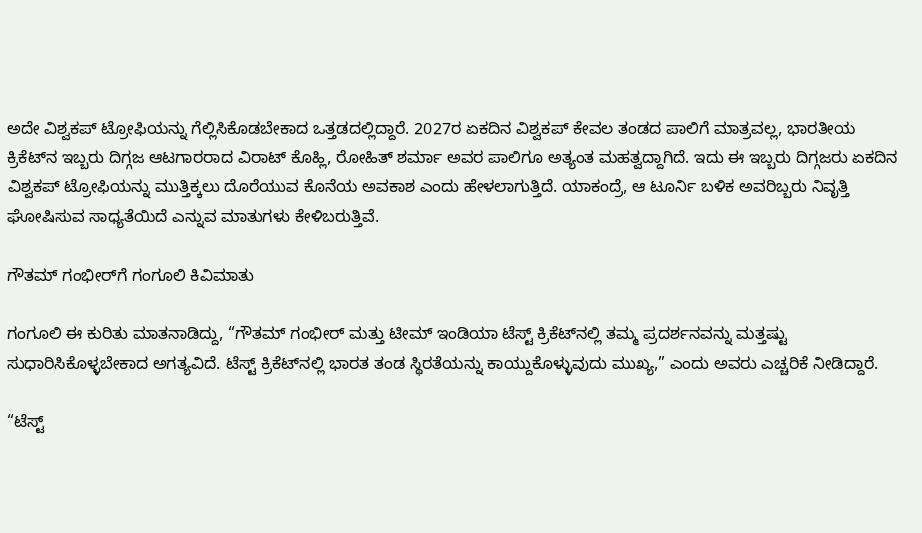ಅದೇ ವಿಶ್ವಕಪ್ ಟ್ರೋಫಿಯನ್ನು ಗೆಲ್ಲಿಸಿಕೊಡಬೇಕಾದ ಒತ್ತಡದಲ್ಲಿದ್ದಾರೆ. 2027ರ ಏಕದಿನ ವಿಶ್ವಕಪ್ ಕೇವಲ ತಂಡದ ಪಾಲಿಗೆ ಮಾತ್ರವಲ್ಲ, ಭಾರತೀಯ ಕ್ರಿಕೆಟ್‌ನ ಇಬ್ಬರು ದಿಗ್ಗಜ ಆಟಗಾರರಾದ ವಿರಾಟ್ ಕೊಹ್ಲಿ, ರೋಹಿತ್ ಶರ್ಮಾ ಅವರ ಪಾಲಿಗೂ ಅತ್ಯಂತ ಮಹತ್ವದ್ದಾಗಿದೆ. ಇದು ಈ ಇಬ್ಬರು ದಿಗ್ಗಜರು ಏಕದಿನ ವಿಶ್ವಕಪ್ ಟ್ರೋಫಿಯನ್ನು ಮುತ್ತಿಕ್ಕಲು ದೊರೆಯುವ ಕೊನೆಯ ಅವಕಾಶ ಎಂದು ಹೇಳಲಾಗುತ್ತಿದೆ. ಯಾಕಂದ್ರೆ, ಆ ಟೂರ್ನಿ ಬಳಿಕ ಅವರಿಬ್ಬರು ನಿವೃತ್ತಿ ಘೋಷಿಸುವ ಸಾಧ್ಯತೆಯಿದೆ ಎನ್ನುವ ಮಾತುಗಳು ಕೇಳಿಬರುತ್ತಿವೆ.

ಗೌತಮ್‌ ಗಂಭೀರ್‌ಗೆ ಗಂಗೂಲಿ ಕಿವಿಮಾತು

ಗಂಗೂಲಿ ಈ ಕುರಿತು ಮಾತನಾಡಿದ್ದು, “ಗೌತಮ್ ಗಂಭೀರ್ ಮತ್ತು ಟೀಮ್ ಇಂಡಿಯಾ ಟೆಸ್ಟ್ ಕ್ರಿಕೆಟ್‌ನಲ್ಲಿ ತಮ್ಮ ಪ್ರದರ್ಶನವನ್ನು ಮತ್ತಷ್ಟು ಸುಧಾರಿಸಿಕೊಳ್ಳಬೇಕಾದ ಅಗತ್ಯವಿದೆ. ಟೆಸ್ಟ್ ಕ್ರಿಕೆಟ್‌ನಲ್ಲಿ ಭಾರತ ತಂಡ ಸ್ಥಿರತೆಯನ್ನು ಕಾಯ್ದುಕೊಳ್ಳುವುದು ಮುಖ್ಯ,” ಎಂದು ಅವರು ಎಚ್ಚರಿಕೆ ನೀಡಿದ್ದಾರೆ.

“ಟೆಸ್ಟ್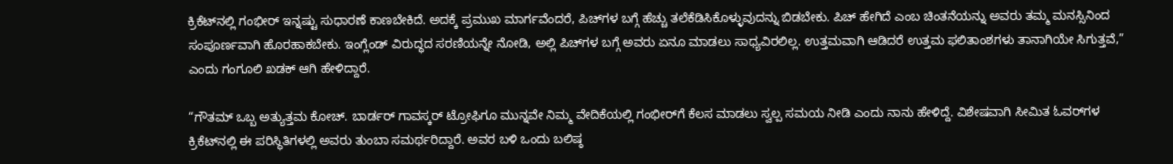ಕ್ರಿಕೆಟ್‌ನಲ್ಲಿ ಗಂಭೀರ್ ಇನ್ನಷ್ಟು ಸುಧಾರಣೆ ಕಾಣಬೇಕಿದೆ. ಅದಕ್ಕೆ ಪ್ರಮುಖ ಮಾರ್ಗವೆಂದರೆ, ಪಿಚ್‌ಗಳ ಬಗ್ಗೆ ಹೆಚ್ಚು ತಲೆಕೆಡಿಸಿಕೊಳ್ಳುವುದನ್ನು ಬಿಡಬೇಕು. ಪಿಚ್‌ ಹೇಗಿದೆ ಎಂಬ ಚಿಂತನೆಯನ್ನು ಅವರು ತಮ್ಮ ಮನಸ್ಸಿನಿಂದ ಸಂಪೂರ್ಣವಾಗಿ ಹೊರಹಾಕಬೇಕು. ಇಂಗ್ಲೆಂಡ್ ವಿರುದ್ಧದ ಸರಣಿಯನ್ನೇ ನೋಡಿ, ಅಲ್ಲಿ ಪಿಚ್‌ಗಳ ಬಗ್ಗೆ ಅವರು ಏನೂ ಮಾಡಲು ಸಾಧ್ಯವಿರಲಿಲ್ಲ. ಉತ್ತಮವಾಗಿ ಆಡಿದರೆ ಉತ್ತಮ ಫಲಿತಾಂಶಗಳು ತಾನಾಗಿಯೇ ಸಿಗುತ್ತವೆ,” ಎಂದು ಗಂಗೂಲಿ ಖಡಕ್‌ ಆಗಿ ಹೇಳಿದ್ದಾರೆ.

“ಗೌತಮ್ ಒಬ್ಬ ಅತ್ಯುತ್ತಮ ಕೋಚ್. ಬಾರ್ಡರ್ ಗಾವಸ್ಕರ್ ಟ್ರೋಫಿಗೂ ಮುನ್ನವೇ ನಿಮ್ಮ ವೇದಿಕೆಯಲ್ಲಿ ಗಂಭೀರ್‌ಗೆ ಕೆಲಸ ಮಾಡಲು ಸ್ವಲ್ಪ ಸಮಯ ನೀಡಿ ಎಂದು ನಾನು ಹೇಳಿದ್ದೆ. ವಿಶೇಷವಾಗಿ ಸೀಮಿತ ಓವರ್‌ಗಳ ಕ್ರಿಕೆಟ್‌ನಲ್ಲಿ ಈ ಪರಿಸ್ಥಿತಿಗಳಲ್ಲಿ ಅವರು ತುಂಬಾ ಸಮರ್ಥರಿದ್ದಾರೆ. ಅವರ ಬಳಿ ಒಂದು ಬಲಿಷ್ಠ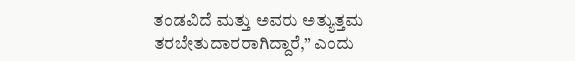ತಂಡವಿದೆ ಮತ್ತು ಅವರು ಅತ್ಯುತ್ತಮ ತರಬೇತುದಾರರಾಗಿದ್ದಾರೆ,” ಎಂದು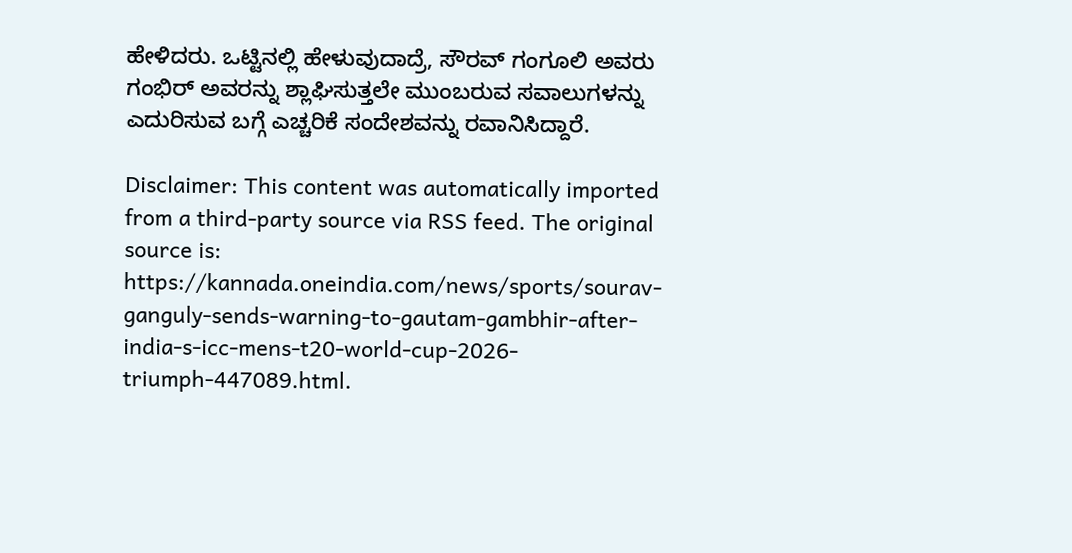ಹೇಳಿದರು. ಒಟ್ಟಿನಲ್ಲಿ ಹೇಳುವುದಾದ್ರೆ, ಸೌರವ್ ಗಂಗೂಲಿ ಅವರು ಗಂಭಿರ್ ಅವರನ್ನು ಶ್ಲಾಘಿಸುತ್ತಲೇ ಮುಂಬರುವ ಸವಾಲುಗಳನ್ನು ಎದುರಿಸುವ ಬಗ್ಗೆ ಎಚ್ಚರಿಕೆ ಸಂದೇಶವನ್ನು ರವಾನಿಸಿದ್ದಾರೆ.

Disclaimer: This content was automatically imported from a third-party source via RSS feed. The original source is: https://kannada.oneindia.com/news/sports/sourav-ganguly-sends-warning-to-gautam-gambhir-after-india-s-icc-mens-t20-world-cup-2026-triumph-447089.html.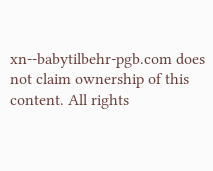xn--babytilbehr-pgb.com does not claim ownership of this content. All rights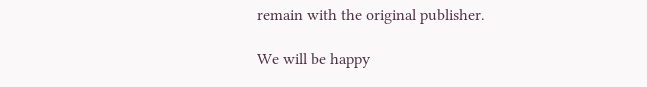remain with the original publisher.

We will be happy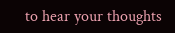to hear your thoughts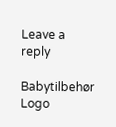Leave a reply

Babytilbehør
Logo